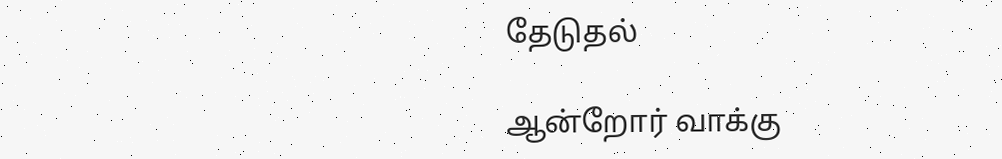தேடுதல்

ஆன்றோர் வாக்கு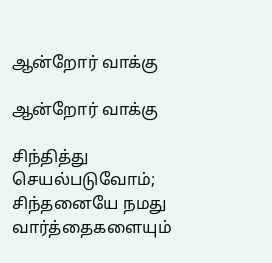ஆன்றோர் வாக்கு

ஆன்றோர் வாக்கு

சிந்தித்து செயல்படுவோம்; சிந்தனையே நமது வார்த்தைகளையும்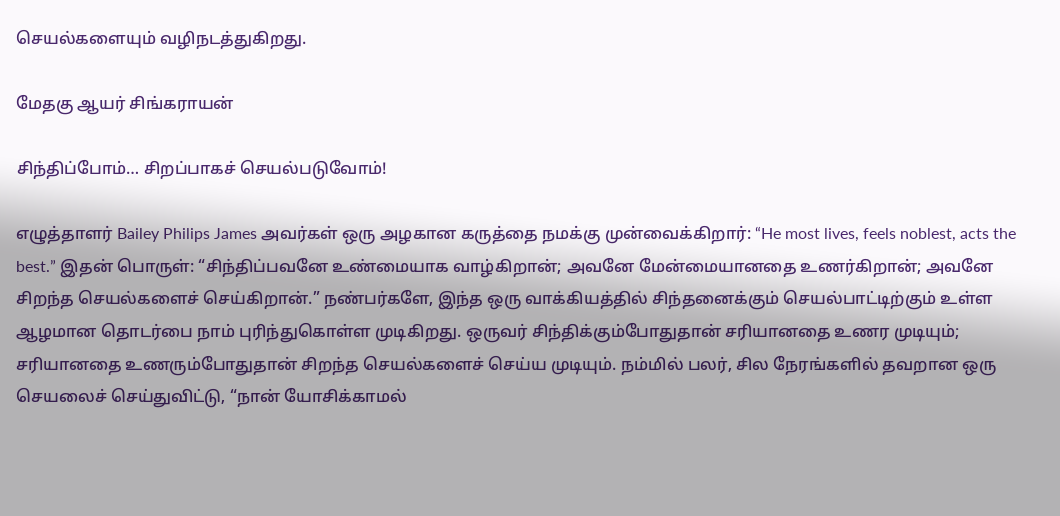செயல்களையும் வழிநடத்துகிறது.

மேதகு ஆயர் சிங்கராயன்

சிந்திப்போம்… சிறப்பாகச் செயல்படுவோம்!

எழுத்தாளர் Bailey Philips James அவர்கள் ஒரு அழகான கருத்தை நமக்கு முன்வைக்கிறார்: “He most lives, feels noblest, acts the best.” இதன் பொருள்: “சிந்திப்பவனே உண்மையாக வாழ்கிறான்; அவனே மேன்மையானதை உணர்கிறான்; அவனே சிறந்த செயல்களைச் செய்கிறான்.” நண்பர்களே, இந்த ஒரு வாக்கியத்தில் சிந்தனைக்கும் செயல்பாட்டிற்கும் உள்ள ஆழமான தொடர்பை நாம் புரிந்துகொள்ள முடிகிறது. ஒருவர் சிந்திக்கும்போதுதான் சரியானதை உணர முடியும்; சரியானதை உணரும்போதுதான் சிறந்த செயல்களைச் செய்ய முடியும். நம்மில் பலர், சில நேரங்களில் தவறான ஒரு செயலைச் செய்துவிட்டு, “நான் யோசிக்காமல்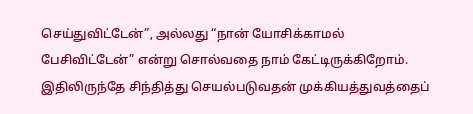செய்துவிட்டேன்”, அல்லது “நான் யோசிக்காமல் பேசிவிட்டேன்” என்று சொல்வதை நாம் கேட்டிருக்கிறோம். இதிலிருந்தே சிந்தித்து செயல்படுவதன் முக்கியத்துவத்தைப்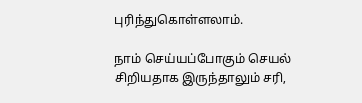புரிந்துகொள்ளலாம்.

நாம் செய்யப்போகும் செயல் சிறியதாக இருந்தாலும் சரி,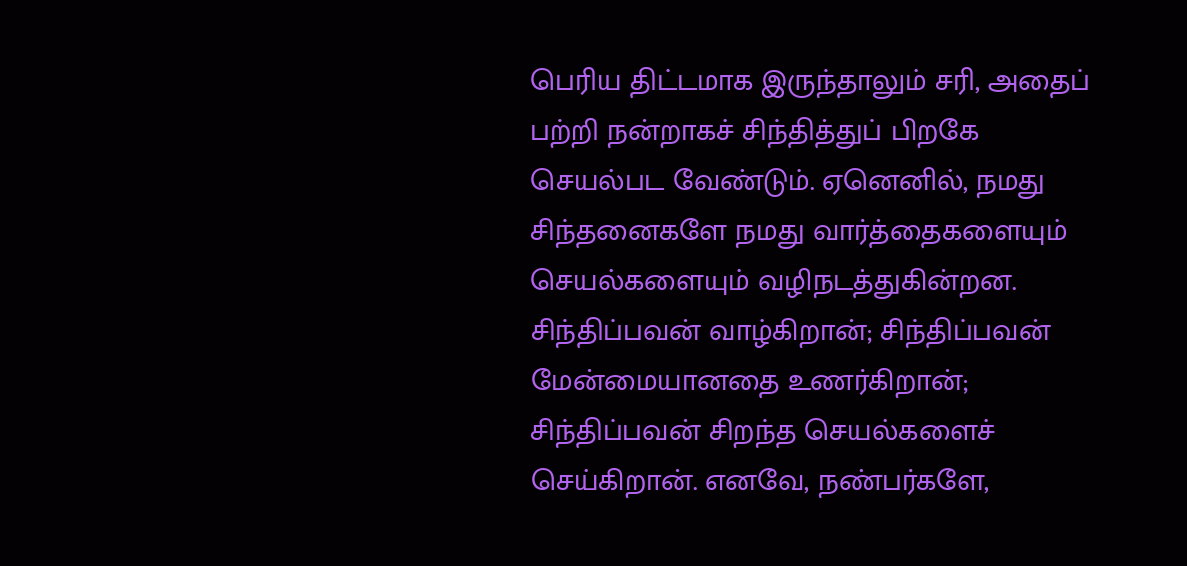பெரிய திட்டமாக இருந்தாலும் சரி, அதைப் பற்றி நன்றாகச் சிந்தித்துப் பிறகே செயல்பட வேண்டும். ஏனெனில், நமது சிந்தனைகளே நமது வார்த்தைகளையும் செயல்களையும் வழிநடத்துகின்றன. சிந்திப்பவன் வாழ்கிறான்; சிந்திப்பவன் மேன்மையானதை உணர்கிறான்; சிந்திப்பவன் சிறந்த செயல்களைச் செய்கிறான். எனவே, நண்பர்களே,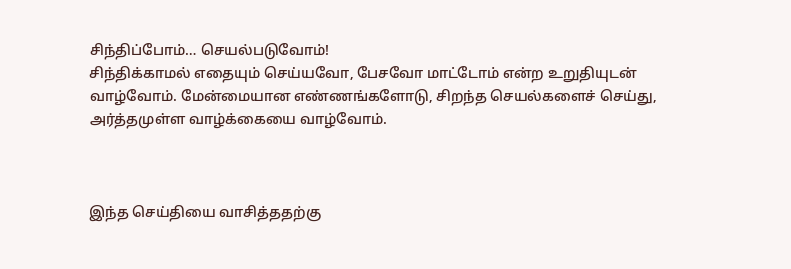சிந்திப்போம்… செயல்படுவோம்!
சிந்திக்காமல் எதையும் செய்யவோ, பேசவோ மாட்டோம் என்ற உறுதியுடன் வாழ்வோம். மேன்மையான எண்ணங்களோடு, சிறந்த செயல்களைச் செய்து, அர்த்தமுள்ள வாழ்க்கையை வாழ்வோம்.



இந்த செய்தியை வாசித்ததற்கு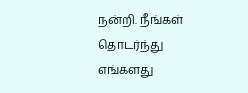நன்றி. நீங்கள் தொடர்ந்து எங்களது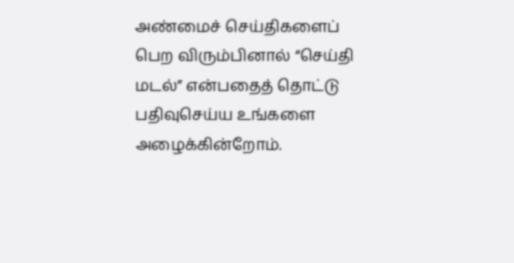அண்மைச் செய்திகளைப் பெற விரும்பினால் “செய்தி மடல்” என்பதைத் தொட்டு பதிவுசெய்ய உங்களை அழைக்கின்றோம்.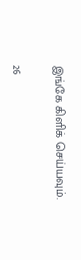இங்கே கிளிக் செய்யவும்.

26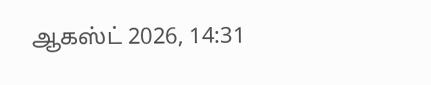ஆகஸ்ட் 2026, 14:31